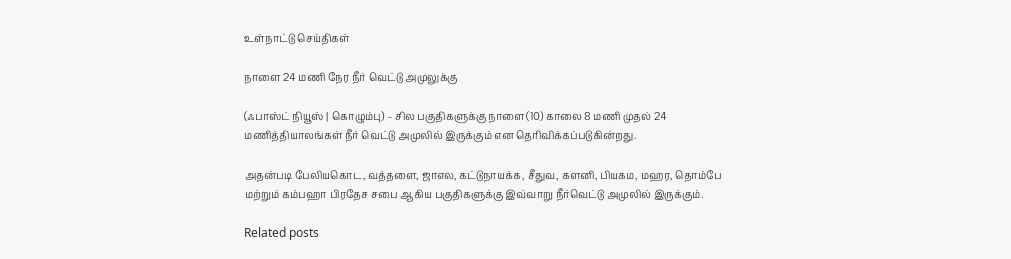உள்நாட்டு செய்திகள்

நாளை 24 மணி நேர நீர் வெட்டு அமுலுக்கு

(ஃபாஸ்ட் நியூஸ் | கொழும்பு) – சில பகுதிகளுக்கு நாளை(10) காலை 8 மணி முதல் 24 மணித்தியாலங்கள் நீர் வெட்டு அமுலில் இருக்கும் என தெரிவிக்கப்படுகின்றது.

அதன்படி பேலியகொட, வத்தளை, ஜாஎல, கட்டுநாயக்க, சீதுவ, களனி, பியகம, மஹர, தொம்பே மற்றும் கம்பஹா பிரதேச சபை ஆகிய பகுதிகளுக்கு இவ்வாறு நீர்வெட்டு அமுலில் இருக்கும்.

Related posts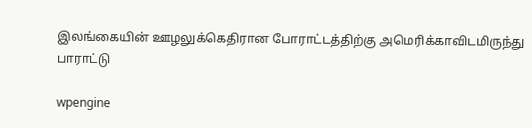இலங்கையின் ஊழலுக்கெதிரான போராட்டத்திற்கு அமெரிக்காவிடமிருந்து பாராட்டு

wpengine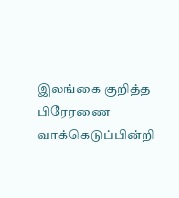இலங்கை குறித்த பிரேரணை வாக்கெடுப்பின்றி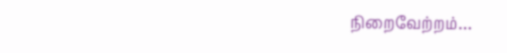நிறைவேற்றம்…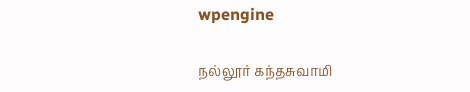wpengine

நல்லூர் கந்தசுவாமி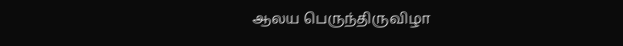ஆலய பெருந்திருவிழா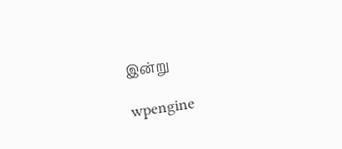இன்று

wpengine